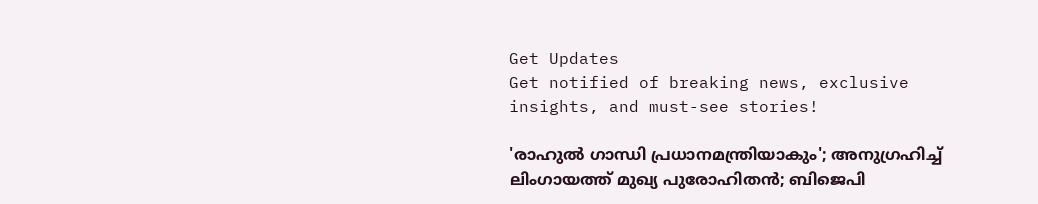Get Updates
Get notified of breaking news, exclusive insights, and must-see stories!

'രാഹുല്‍ ഗാന്ധി പ്രധാനമന്ത്രിയാകും'; അനുഗ്രഹിച്ച് ലിംഗായത്ത് മുഖ്യ പുരോഹിതന്‍; ബിജെപി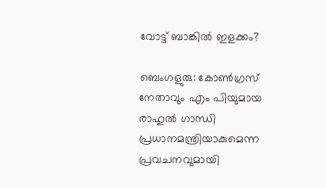വോട്ട് ബാങ്കില്‍ ഇളക്കം?

ബെംഗളുരു: കോണ്‍ഗ്രസ് നേതാവും എം പിയുമായ രാഹുല്‍ ഗാന്ധി പ്രധാനമന്ത്രിയാകുമെന്ന പ്രവചനവുമായി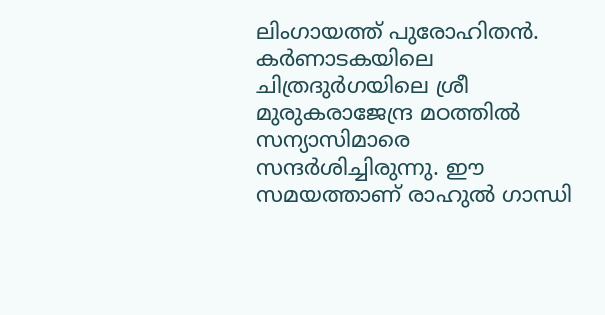ലിംഗായത്ത് പുരോഹിതന്‍. കര്‍ണാടകയിലെ ചിത്രദുര്‍ഗയിലെ ശ്രീ മുരുകരാജേന്ദ്ര മഠത്തില്‍ സന്യാസിമാരെ സന്ദര്‍ശിച്ചിരുന്നു. ഈ സമയത്താണ് രാഹുല്‍ ഗാന്ധി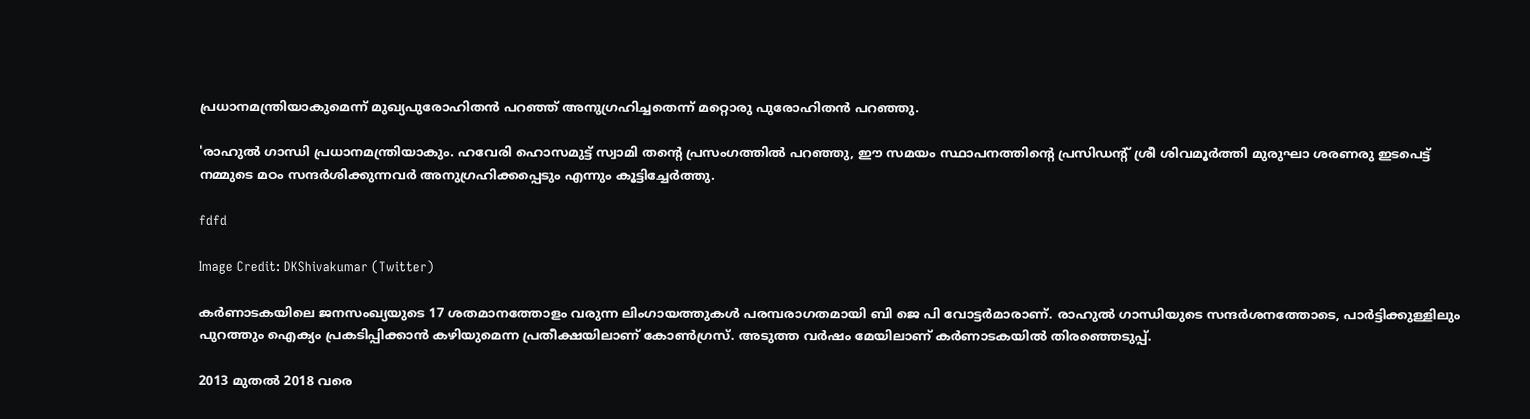പ്രധാനമന്ത്രിയാകുമെന്ന് മുഖ്യപുരോഹിതന്‍ പറഞ്ഞ് അനുഗ്രഹിച്ചതെന്ന് മറ്റൊരു പുരോഹിതന്‍ പറഞ്ഞു.

'രാഹുല്‍ ഗാന്ധി പ്രധാനമന്ത്രിയാകും. ഹവേരി ഹൊസമുട്ട് സ്വാമി തന്റെ പ്രസംഗത്തില്‍ പറഞ്ഞു, ഈ സമയം സ്ഥാപനത്തിന്റെ പ്രസിഡന്റ് ശ്രീ ശിവമൂര്‍ത്തി മുരുഘാ ശരണരു ഇടപെട്ട് നമ്മുടെ മഠം സന്ദര്‍ശിക്കുന്നവര്‍ അനുഗ്രഹിക്കപ്പെടും എന്നും കൂട്ടിച്ചേര്‍ത്തു.

fdfd

Image Credit: DKShivakumar (Twitter)

കര്‍ണാടകയിലെ ജനസംഖ്യയുടെ 17 ശതമാനത്തോളം വരുന്ന ലിംഗായത്തുകള്‍ പരമ്പരാഗതമായി ബി ജെ പി വോട്ടര്‍മാരാണ്. രാഹുല്‍ ഗാന്ധിയുടെ സന്ദര്‍ശനത്തോടെ, പാര്‍ട്ടിക്കുള്ളിലും പുറത്തും ഐക്യം പ്രകടിപ്പിക്കാന്‍ കഴിയുമെന്ന പ്രതീക്ഷയിലാണ് കോണ്‍ഗ്രസ്. അടുത്ത വര്‍ഷം മേയിലാണ് കര്‍ണാടകയില്‍ തിരഞ്ഞെടുപ്പ്.

2013 മുതല്‍ 2018 വരെ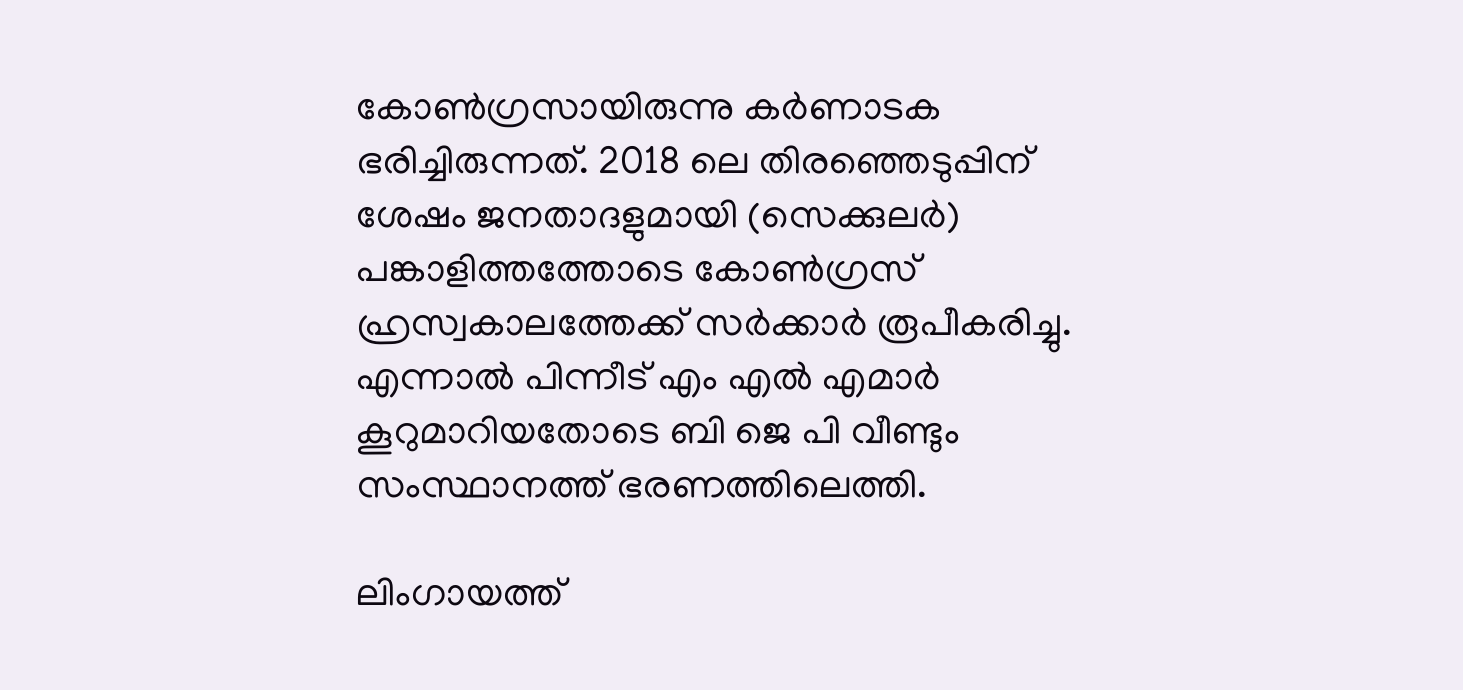കോണ്‍ഗ്രസായിരുന്നു കര്‍ണാടക ഭരിച്ചിരുന്നത്. 2018 ലെ തിരഞ്ഞെടുപ്പിന് ശേഷം ജനതാദളുമായി (സെക്കുലര്‍) പങ്കാളിത്തത്തോടെ കോണ്‍ഗ്രസ് ഹ്രസ്വകാലത്തേക്ക് സര്‍ക്കാര്‍ രൂപീകരിച്ചു. എന്നാല്‍ പിന്നീട് എം എല്‍ എമാര്‍ കൂറുമാറിയതോടെ ബി ജെ പി വീണ്ടും സംസ്ഥാനത്ത് ഭരണത്തിലെത്തി.

ലിംഗായത്ത്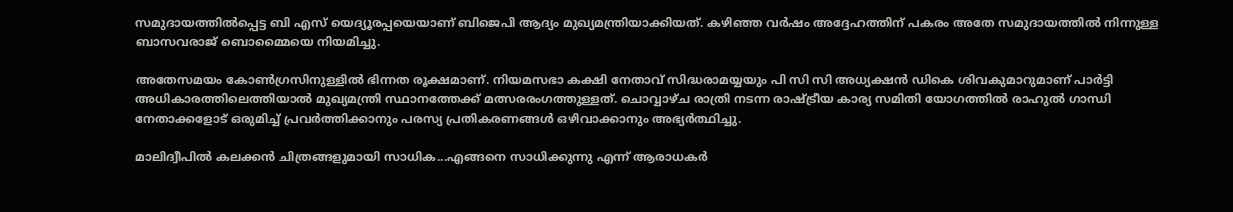സമുദായത്തില്‍പ്പെട്ട ബി എസ് യെദ്യൂരപ്പയെയാണ് ബിജെപി ആദ്യം മുഖ്യമന്ത്രിയാക്കിയത്. കഴിഞ്ഞ വര്‍ഷം അദ്ദേഹത്തിന് പകരം അതേ സമുദായത്തില്‍ നിന്നുള്ള ബാസവരാജ് ബൊമ്മൈയെ നിയമിച്ചു.

അതേസമയം കോണ്‍ഗ്രസിനുള്ളില്‍ ഭിന്നത രൂക്ഷമാണ്. നിയമസഭാ കക്ഷി നേതാവ് സിദ്ധരാമയ്യയും പി സി സി അധ്യക്ഷന്‍ ഡികെ ശിവകുമാറുമാണ് പാര്‍ട്ടി അധികാരത്തിലെത്തിയാല്‍ മുഖ്യമന്ത്രി സ്ഥാനത്തേക്ക് മത്സരരംഗത്തുള്ളത്. ചൊവ്വാഴ്ച രാത്രി നടന്ന രാഷ്ട്രീയ കാര്യ സമിതി യോഗത്തില്‍ രാഹുല്‍ ഗാന്ധി നേതാക്കളോട് ഒരുമിച്ച് പ്രവര്‍ത്തിക്കാനും പരസ്യ പ്രതികരണങ്ങള്‍ ഒഴിവാക്കാനും അഭ്യര്‍ത്ഥിച്ചു.

മാലിദ്വീപില്‍ കലക്കന്‍ ചിത്രങ്ങളുമായി സാധിക...എങ്ങനെ സാധിക്കുന്നു എന്ന് ആരാധകര്‍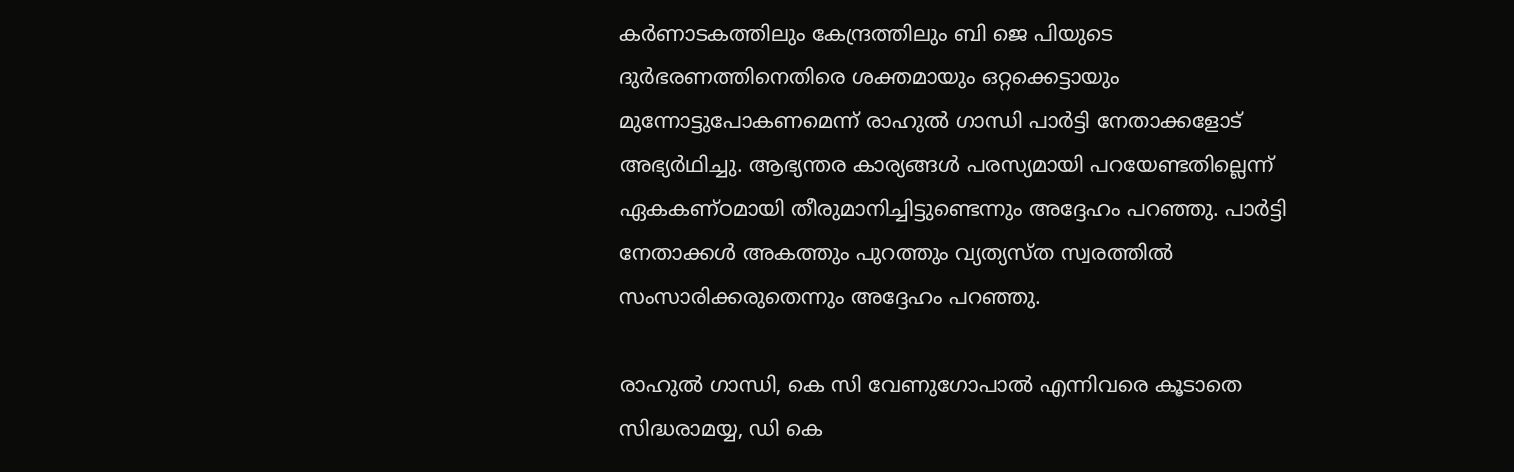കര്‍ണാടകത്തിലും കേന്ദ്രത്തിലും ബി ജെ പിയുടെ ദുര്‍ഭരണത്തിനെതിരെ ശക്തമായും ഒറ്റക്കെട്ടായും മുന്നോട്ടുപോകണമെന്ന് രാഹുല്‍ ഗാന്ധി പാര്‍ട്ടി നേതാക്കളോട് അഭ്യര്‍ഥിച്ചു. ആഭ്യന്തര കാര്യങ്ങള്‍ പരസ്യമായി പറയേണ്ടതില്ലെന്ന് ഏകകണ്ഠമായി തീരുമാനിച്ചിട്ടുണ്ടെന്നും അദ്ദേഹം പറഞ്ഞു. പാര്‍ട്ടി നേതാക്കള്‍ അകത്തും പുറത്തും വ്യത്യസ്ത സ്വരത്തില്‍ സംസാരിക്കരുതെന്നും അദ്ദേഹം പറഞ്ഞു.

രാഹുല്‍ ഗാന്ധി, കെ സി വേണുഗോപാല്‍ എന്നിവരെ കൂടാതെ സിദ്ധരാമയ്യ, ഡി കെ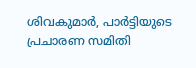ശിവകുമാര്‍, പാര്‍ട്ടിയുടെ പ്രചാരണ സമിതി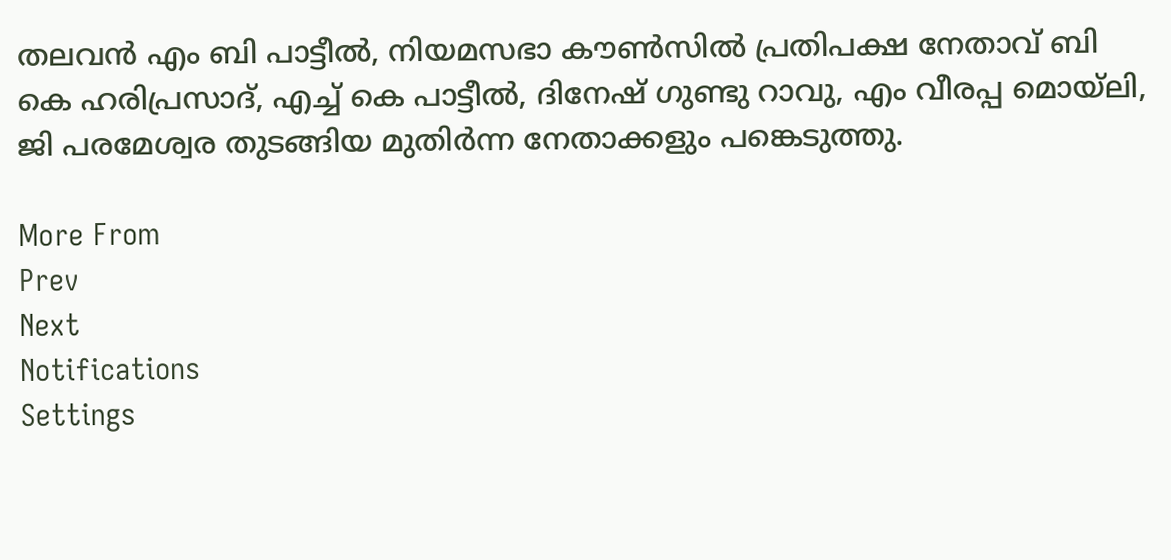തലവന്‍ എം ബി പാട്ടീല്‍, നിയമസഭാ കൗണ്‍സില്‍ പ്രതിപക്ഷ നേതാവ് ബി കെ ഹരിപ്രസാദ്, എച്ച് കെ പാട്ടീല്‍, ദിനേഷ് ഗുണ്ടു റാവു, എം വീരപ്പ മൊയ്ലി, ജി പരമേശ്വര തുടങ്ങിയ മുതിര്‍ന്ന നേതാക്കളും പങ്കെടുത്തു.

More From
Prev
Next
Notifications
Settings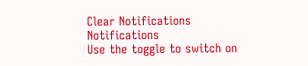Clear Notifications
Notifications
Use the toggle to switch on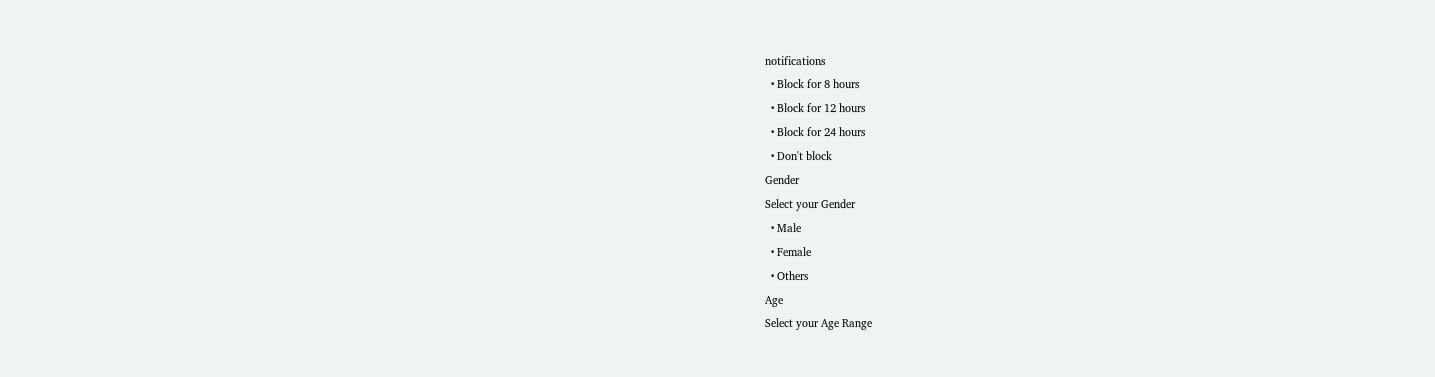notifications
  • Block for 8 hours
  • Block for 12 hours
  • Block for 24 hours
  • Don't block
Gender
Select your Gender
  • Male
  • Female
  • Others
Age
Select your Age Range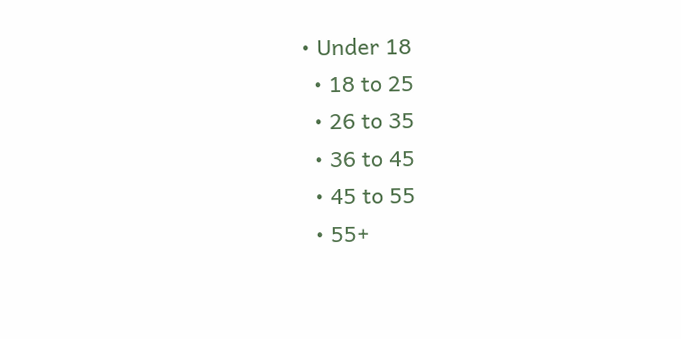• Under 18
  • 18 to 25
  • 26 to 35
  • 36 to 45
  • 45 to 55
  • 55+